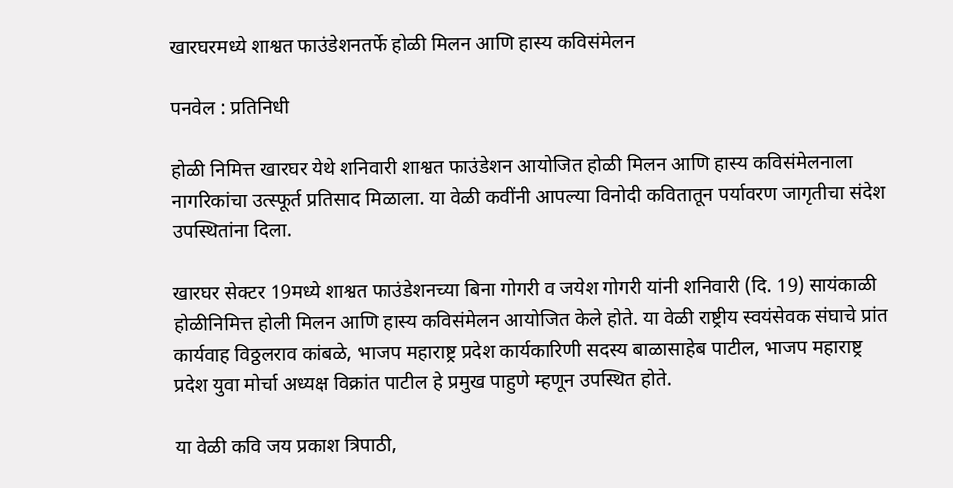खारघरमध्ये शाश्वत फाउंडेशनतर्फे होळी मिलन आणि हास्य कविसंमेलन

पनवेल : प्रतिनिधी

होळी निमित्त खारघर येथे शनिवारी शाश्वत फाउंडेशन आयोजित होळी मिलन आणि हास्य कविसंमेलनाला नागरिकांचा उत्स्फूर्त प्रतिसाद मिळाला. या वेळी कवींनी आपल्या विनोदी कवितातून पर्यावरण जागृतीचा संदेश उपस्थितांना दिला.

खारघर सेक्टर 19मध्ये शाश्वत फाउंडेशनच्या बिना गोगरी व जयेश गोगरी यांनी शनिवारी (दि. 19) सायंकाळी होळीनिमित्त होली मिलन आणि हास्य कविसंमेलन आयोजित केले होते. या वेळी राष्ट्रीय स्वयंसेवक संघाचे प्रांत कार्यवाह विठ्ठलराव कांबळे, भाजप महाराष्ट्र प्रदेश कार्यकारिणी सदस्य बाळासाहेब पाटील, भाजप महाराष्ट्र प्रदेश युवा मोर्चा अध्यक्ष विक्रांत पाटील हे प्रमुख पाहुणे म्हणून उपस्थित होते.

या वेळी कवि जय प्रकाश त्रिपाठी,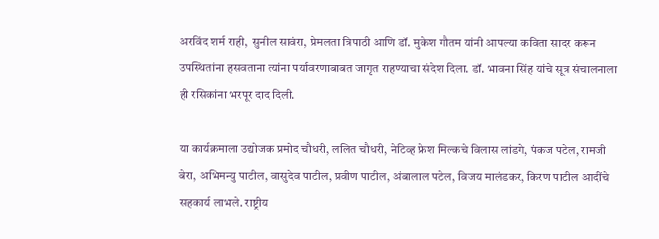अरविंद शर्म राही,  सुनील सावंरा, प्रेमलता त्रिपाठी आणि डॉ. मुकेश गौतम यांनी आपल्या कविता सादर करून उपस्थितांना हसवताना त्यांना पर्यावरणाबाबत जागृत राहण्याचा संदेश दिला. डॉ. भावना सिंह यांचे सूत्र संचालनाला ही रसिकांना भरपूर दाद दिली.

या कार्यक्रमाला उद्योजक प्रमोद चौधरी, ललित चौधरी, नेटिव्ह फ्रेश मिल्कचे विलास लांडगे, पंकज पटेल, रामजी बेरा, अभिमन्यु पाटील, वासुदेव पाटील, प्रवीण पाटील, अंबालाल पटेल, विजय मालंडकर, किरण पाटील आदींचे सहकार्य लाभले. राष्ट्रीय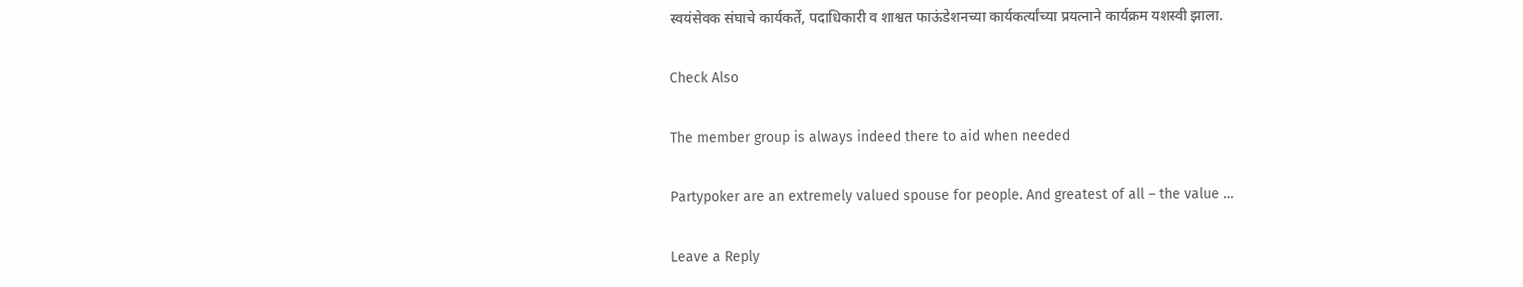स्वयंसेवक संघाचे कार्यकर्ते, पदाधिकारी व शाश्वत फाऊंडेशनच्या कार्यकर्त्यांच्या प्रयत्नाने कार्यक्रम यशस्वी झाला.

Check Also

The member group is always indeed there to aid when needed

Partypoker are an extremely valued spouse for people. And greatest of all – the value …

Leave a Reply